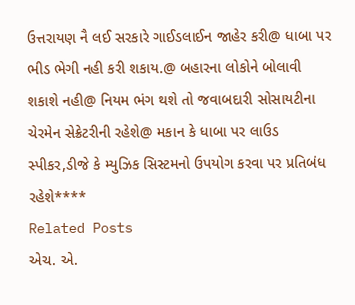ઉત્તરાયણ નૈ લઈ સરકારે ગાઈડલાઈન જાહેર કરી@ ધાબા પર ભીડ ભેગી નહી કરી શકાય.@ બહારના લોકોને બોલાવી શકાશે નહી@ નિયમ ભંગ થશે તો જવાબદારી સોસાયટીના ચેરમેન સેક્રેટરીની રહેશે@ મકાન કે ધાબા પર લાઉડ સ્પીકર,ડીજે કે મ્યુઝિક સિસ્ટમનો ઉપયોગ કરવા પર પ્રતિબંધ રહેશે****
Related Posts
એચ. એ.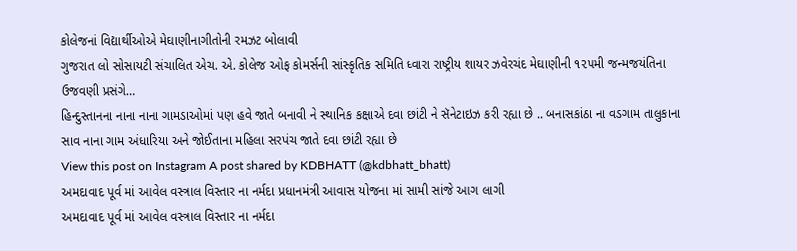કોલેજનાં વિદ્યાર્થીઓએ મેઘાણીનાગીતોની રમઝટ બોલાવી
ગુજરાત લો સોસાયટી સંચાલિત એચ. એ. કોલેજ ઓફ કોમર્સની સાંસ્કૃતિક સમિતિ ધ્વારા રાષ્ટ્રીય શાયર ઝવેરચંદ મેઘાણીની ૧૨૫મી જન્મજયંતિના ઉજવણી પ્રસંગે…
હિન્દુસ્તાનના નાના નાના ગામડાઓમાં પણ હવે જાતે બનાવી ને સ્થાનિક કક્ષાએ દવા છાંટી ને સૅનેટાઇઝ કરી રહ્યા છે .. બનાસકાંઠા ના વડગામ તાલુકાના સાવ નાના ગામ અંધારિયા અને જોઈતાના મહિલા સરપંચ જાતે દવા છાંટી રહ્યા છે
View this post on Instagram A post shared by KDBHATT (@kdbhatt_bhatt)
અમદાવાદ પૂર્વ માં આવેલ વસ્ત્રાલ વિસ્તાર ના નર્મદા પ્રધાનમંત્રી આવાસ યોજના માં સામી સાંજે આગ લાગી
અમદાવાદ પૂર્વ માં આવેલ વસ્ત્રાલ વિસ્તાર ના નર્મદા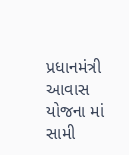પ્રધાનમંત્રી આવાસ યોજના માં સામી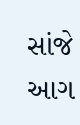સાંજે આગ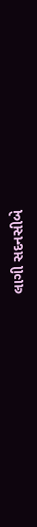લાગી સદનસીબે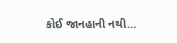કોઈ જાનહાની નથી…